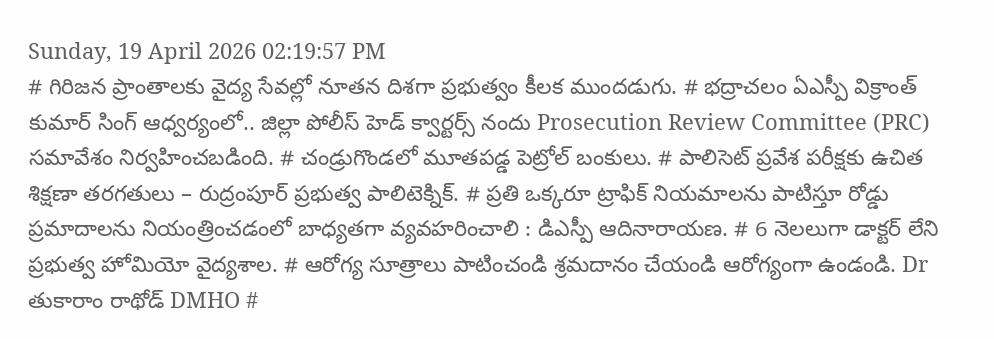Sunday, 19 April 2026 02:19:57 PM
# గిరిజన ప్రాంతాలకు వైద్య సేవల్లో నూతన దిశగా ప్రభుత్వం కీలక ముందడుగు. # భద్రాచలం ఏఎస్పీ విక్రాంత్ కుమార్ సింగ్ ఆధ్వర్యంలో.. జిల్లా పోలీస్ హెడ్ క్వార్టర్స్ నందు Prosecution Review Committee (PRC) సమావేశం నిర్వహించబడింది. # చండ్రుగొండలో మూతపడ్డ పెట్రోల్ బంకులు. # పాలిసెట్ ప్రవేశ పరీక్షకు ఉచిత శిక్షణా తరగతులు – రుద్రంపూర్ ప్రభుత్వ పాలిటెక్నిక్. # ప్రతి ఒక్కరూ ట్రాఫిక్ నియమాలను పాటిస్తూ రోడ్డు ప్రమాదాలను నియంత్రించడంలో బాధ్యతగా వ్యవహరించాలి : డిఎస్పీ ఆదినారాయణ. # 6 నెలలుగా డాక్టర్ లేని ప్రభుత్వ హోమియో వైద్యశాల. # ఆరోగ్య సూత్రాలు పాటించండి శ్రమదానం చేయండి ఆరోగ్యంగా ఉండండి. Dr తుకారాం రాథోడ్ DMHO #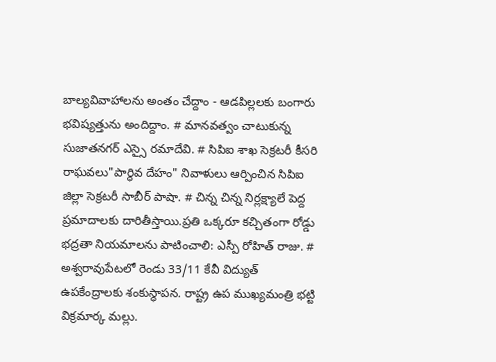బాల్యవివాహాలను అంతం చేద్దాం - ఆడపిల్లలకు బంగారు భవిష్యత్తును అందిద్దాం. # మానవత్వం చాటుకున్న సుజాతనగర్ ఎస్సై రమాదేవి. # సిపిఐ శాఖ సెక్రటరీ కీసరి రాఘవలు"పార్థివ దేహం" నివాళులు ఆర్పించిన సిపిఐ జిల్లా సెక్రటరీ సాబీర్ పాషా. # చిన్న చిన్న నిర్లక్ష్యాలే పెద్ద ప్రమాదాలకు దారితీస్తాయి.ప్రతి ఒక్కరూ కచ్చితంగా రోడ్డు భద్రతా నియమాలను పాటించాలి: ఎస్పీ రోహిత్ రాజు. # అశ్వరావుపేటలో రెండు 33/11 కేవీ విద్యుత్ ఉపకేంద్రాలకు శంకుస్థాపన. రాష్ట్ర ఉప ముఖ్యమంత్రి భట్టి విక్రమార్క మల్లు.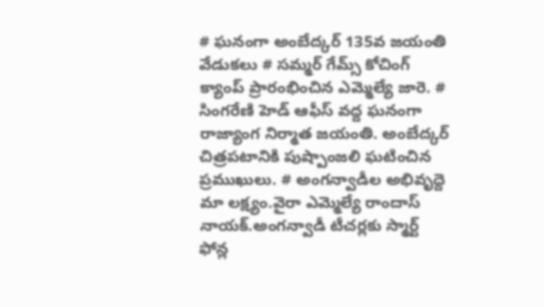# ఘనంగా అంబేద్కర్ 135వ జయంతి వేడుకలు # సమ్మర్ గేమ్స్ కోచింగ్ క్యాంప్ ప్రారంభించిన ఎమ్మెల్యే జారె. # సింగరేణి హెడ్ ఆఫీస్ వద్ద ఘనంగా రాజ్యాంగ నిర్మాత జయంతి. అంబేద్కర్ చిత్రపటానికి పుష్పాంజలి ఘటించిన ప్రముఖులు. # అంగన్వాడీల అభివృద్దె మా లక్ష్యం.వైరా ఎమ్మెల్యే రాందాస్ నాయక్.అంగన్వాడీ టీచర్లకు స్మార్ట్ ఫోన్ల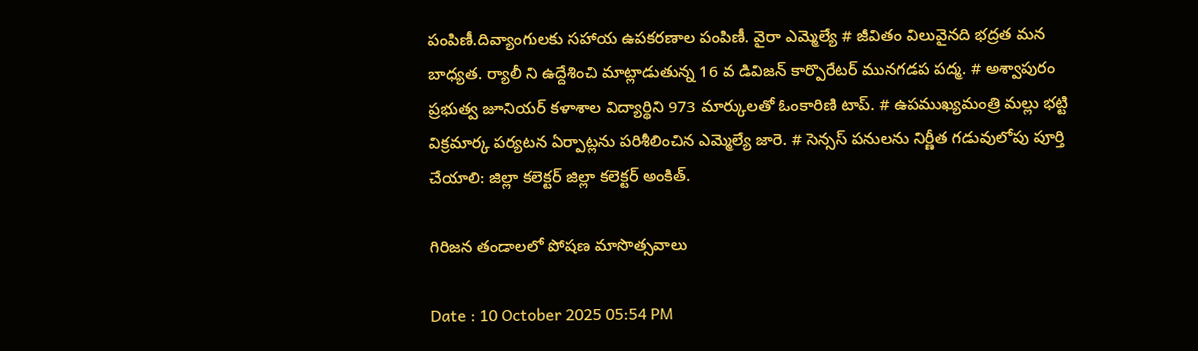పంపిణీ.దివ్యాంగులకు సహాయ ఉపకరణాల పంపిణీ. వైరా ఎమ్మెల్యే # జీవితం విలువైనది భద్రత మన బాధ్యత. ర్యాలీ ని ఉద్దేశించి మాట్లాడుతున్న 16 వ డివిజన్ కార్పొరేటర్ మునగడప పద్మ. # అశ్వాపురం ప్రభుత్వ జూనియర్ కళాశాల విద్యార్థిని 973 మార్కులతో ఓంకారిణి టాప్. # ఉపముఖ్యమంత్రి మల్లు భట్టి విక్రమార్క పర్యటన ఏర్పాట్లను పరిశీలించిన ఎమ్మెల్యే జారె. # సెన్సస్ పనులను నిర్ణీత గడువులోపు పూర్తి చేయాలి: జిల్లా కలెక్టర్ జిల్లా కలెక్టర్ అంకిత్.

గిరిజన తండాలలో పోషణ మాసొత్సవాలు

Date : 10 October 2025 05:54 PM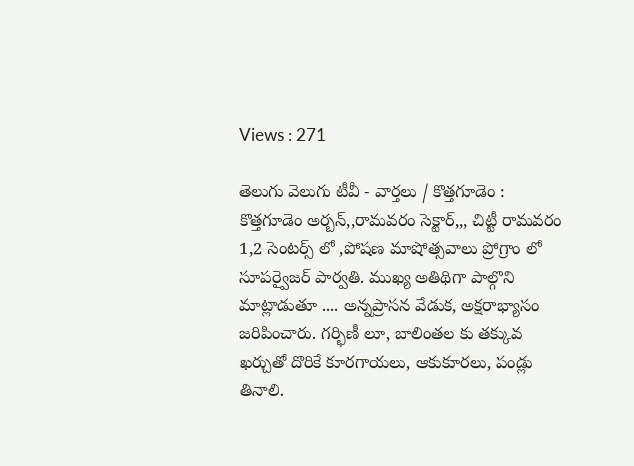Views : 271

తెలుగు వెలుగు టీవీ - వార్తలు / కొత్తగూడెం : కొత్తగూడెం అర్బన్,,రామవరం సెక్టార్,,, చిట్టీ రామవరం 1,2 సెంటర్స్ లో ,పోషణ మాషోత్సవాలు ప్రోగ్రాం లో సూపర్వైజర్ పార్వతి. ముఖ్య అతిథిగా పాల్గొని మాట్లాడుతూ .... అన్నప్రాసన వేడుక, అక్షరాభ్యాసం జరిపించారు. గర్భిణీ లూ, బాలింతల కు తక్కువ ఖర్చుతో దొరికే కూరగాయలు, ఆకుకూరలు, పండ్లు తినాలి.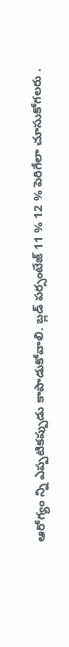ఆరోగ్యం న్ని ఎప్పటికప్పుడు కాపాడుకోవాలి. బ్లడ్ పర్సంటేజ్ 11 % 12 % పెరిగేలా చూసుకోగలరు .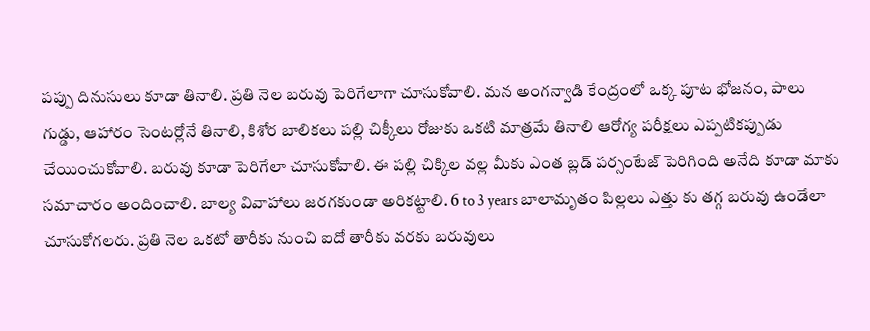పప్పు దినుసులు కూడా తినాలి. ప్రతి నెల బరువు పెరిగేలాగా చూసుకోవాలి. మన అంగన్వాడి కేంద్రంలో ఒక్క పూట భోజనం, పాలు గుడ్డు, ఆహారం సెంటర్లోనే తినాలి, కిశోర బాలికలు పల్లి చిక్కీలు రోజుకు ఒకటి మాత్రమే తినాలి ఆరోగ్య పరీక్షలు ఎప్పటికప్పుడు చేయించుకోవాలి. బరువు కూడా పెరిగేలా చూసుకోవాలి. ఈ పల్లి చిక్కిల వల్ల మీకు ఎంత బ్లడ్ పర్సంటేజ్ పెరిగింది అనేది కూడా మాకు సమాచారం అందించాలి. బాల్య వివాహాలు జరగకుండా అరికట్టాలి. 6 to 3 years బాలామృతం పిల్లలు ఎత్తు కు తగ్గ బరువు ఉండేలా చూసుకోగలరు. ప్రతి నెల ఒకటో తారీకు నుంచి ఐదో తారీకు వరకు బరువులు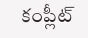కంప్లీట్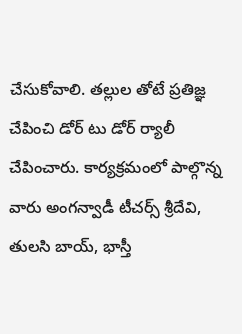చేసుకోవాలి. తల్లుల తోటే ప్రతిజ్ఞ చేపించి డోర్ టు డోర్ ర్యాలీ చేపించారు. కార్యక్రమంలో పాల్గొన్న వారు అంగన్వాడీ టీచర్స్ శ్రీదేవి, తులసి బాయ్, భాస్తీ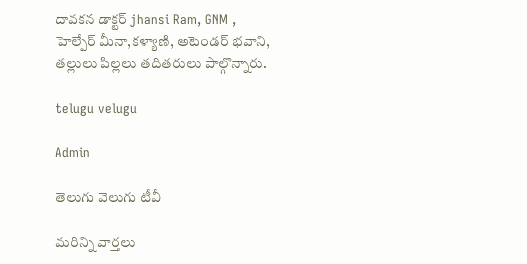దావకన డాక్టర్ jhansi Ram, GNM , హెల్పేర్ మీనా,కళ్యాణి, అటెండర్ భవాని, తల్లులు పిల్లలు తదితరులు పాల్గొన్నారు.

telugu velugu

Admin

తెలుగు వెలుగు టీవీ

మరిన్ని వార్తలు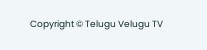Copyright © Telugu Velugu TV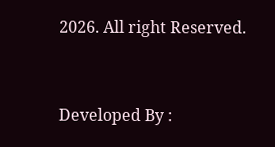2026. All right Reserved.



Developed By :